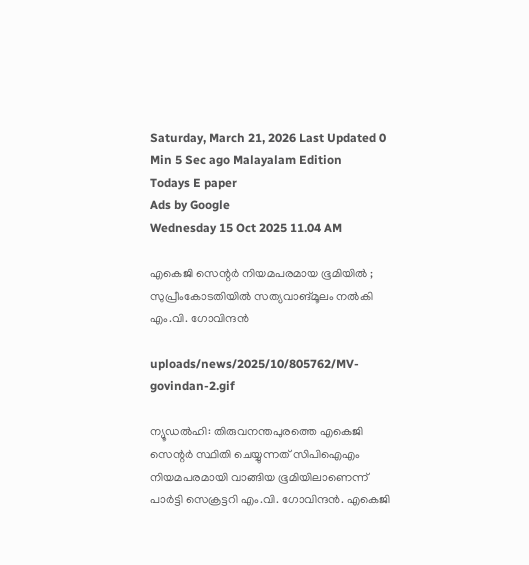Saturday, March 21, 2026 Last Updated 0 Min 5 Sec ago Malayalam Edition
Todays E paper
Ads by Google
Wednesday 15 Oct 2025 11.04 AM

എകെജി സെന്റര്‍ നിയമപരമായ ഭൂമിയില്‍ ; സുപ്രീംകോടതിയില്‍ സത്യവാങ്മൂലം നല്‍കി എം.വി. ഗോവിന്ദന്‍

uploads/news/2025/10/805762/MV-govindan-2.gif

ന്യൂഡല്‍ഹി: തിരുവനന്തപുരത്തെ എകെജി സെന്റര്‍ സ്ഥിതി ചെയ്യുന്നത് സിപിഐഎം നിയമപരമായി വാങ്ങിയ ഭൂമിയിലാണെന്ന് പാര്‍ട്ടി സെക്രട്ടറി എം.വി. ഗോവിന്ദന്‍. എകെജി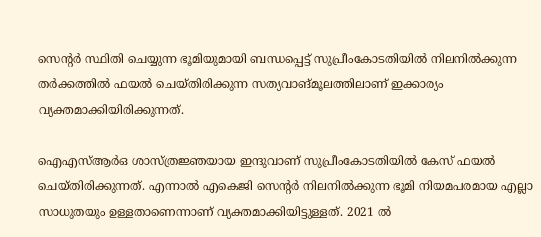സെന്റര്‍ സ്ഥിതി ചെയ്യുന്ന ഭൂമിയുമായി ബന്ധപ്പെട്ട് സുപ്രീംകോടതിയില്‍ നിലനില്‍ക്കുന്ന തര്‍ക്കത്തില്‍ ഫയല്‍ ചെയ്തിരിക്കുന്ന സത്യവാങ്മൂലത്തിലാണ് ഇക്കാര്യം വ്യക്തമാക്കിയിരിക്കുന്നത്.

ഐഎസ്ആര്‍ഒ ശാസ്ത്രജ്ഞയായ ഇന്ദുവാണ് സുപ്രീംകോടതിയില്‍ കേസ് ഫയല്‍ ചെയ്തിരിക്കുന്നത്. എന്നാല്‍ എകെജി സെന്റര്‍ നിലനില്‍ക്കുന്ന ഭൂമി നിയമപരമായ എല്ലാ സാധുതയും ഉള്ളതാണെന്നാണ് വ്യക്തമാക്കിയിട്ടുള്ളത്. 2021 ല്‍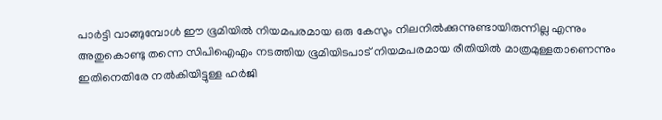പാര്‍ട്ടി വാങ്ങുമ്പോള്‍ ഈ ഭൂമിയില്‍ നിയമപരമായ ഒരു കേസും നിലനില്‍ക്കുന്നുണ്ടായിരുന്നില്ല എന്നും അതുകൊണ്ടു തന്നെ സിപിഐഎം നടത്തിയ ഭൂമിയിടപാട് നിയമപരമായ രീതിയില്‍ മാത്രമുള്ളതാണെന്നും ഇതിനെതിരേ നല്‍കിയിട്ടുള്ള ഹര്‍ജി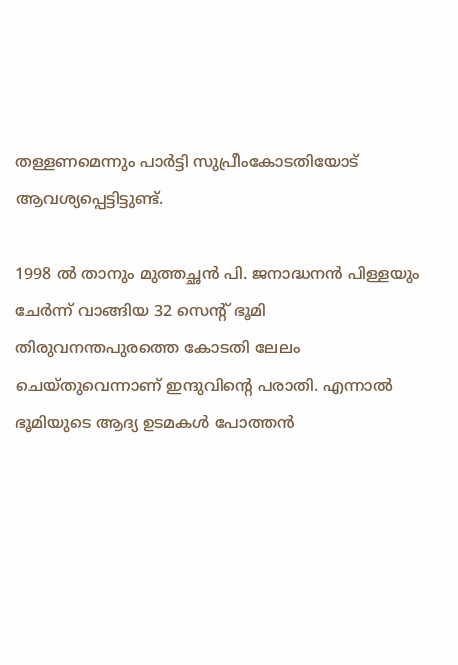തള്ളണമെന്നും പാര്‍ട്ടി സുപ്രീംകോടതിയോട് ആവശ്യപ്പെട്ടിട്ടുണ്ട്.

1998 ല്‍ താനും മുത്തച്ഛന്‍ പി. ജനാദ്ധനന്‍ പിള്ളയും ചേര്‍ന്ന് വാങ്ങിയ 32 സെന്റ് ഭൂമി തിരുവനന്തപുരത്തെ കോടതി ലേലം ചെയ്തുവെന്നാണ് ഇന്ദുവിന്റെ പരാതി. എന്നാല്‍ ഭൂമിയുടെ ആദ്യ ഉടമകള്‍ പോത്തന്‍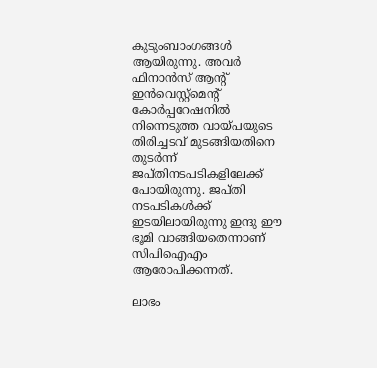കുടുംബാംഗങ്ങള്‍ ആയിരുന്നു. അവര്‍ ഫിനാന്‍സ് ആന്റ് ഇന്‍വെസ്റ്റ്‌മെന്റ് കോര്‍പ്പറേഷനില്‍ നിന്നെടുത്ത വായ്പയുടെ തിരിച്ചടവ് മുടങ്ങിയതിനെ തുടര്‍ന്ന് ജപ്തിനടപടികളിലേക്ക് പോയിരുന്നു. ജപ്തി നടപടികള്‍ക്ക് ഇടയിലായിരുന്നു ഇന്ദു ഈ ഭൂമി വാങ്ങിയതെന്നാണ് സിപിഐഎം ആരോപിക്കന്നത്.

ലാഭം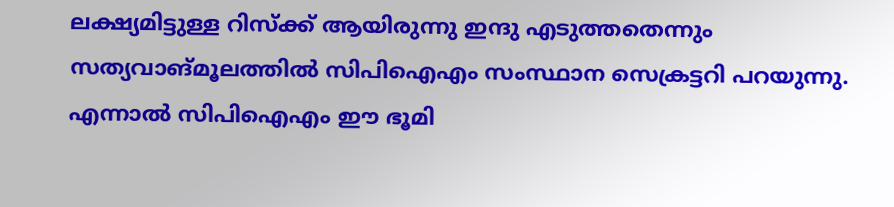ലക്ഷ്യമിട്ടുള്ള റിസ്‌ക്ക് ആയിരുന്നു ഇന്ദു എടുത്തതെന്നും സത്യവാങ്മൂലത്തില്‍ സിപിഐഎം സംസ്ഥാന സെക്രട്ടറി പറയുന്നു. എന്നാല്‍ സിപിഐഎം ഈ ഭൂമി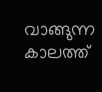വാങ്ങുന്ന കാലത്ത്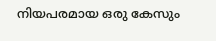നിയപരമായ ഒരു കേസും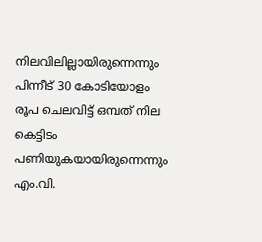നിലവിലില്ലായിരുന്നെന്നും പിന്നീട് 30 കോടിയോളം രൂപ ചെലവിട്ട് ഒമ്പത് നില കെട്ടിടം പണിയുകയായിരുന്നെന്നും എം.വി.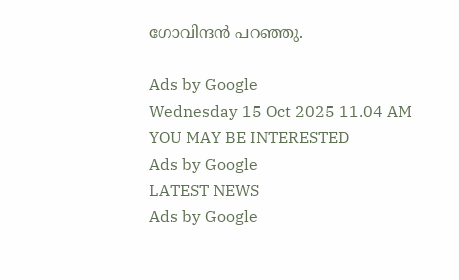ഗോവിന്ദന്‍ പറഞ്ഞു.

Ads by Google
Wednesday 15 Oct 2025 11.04 AM
YOU MAY BE INTERESTED
Ads by Google
LATEST NEWS
Ads by Google